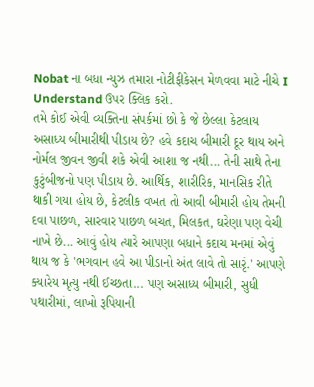Nobat ના બધા ન્યુઝ તમારા નોટીફીકેસન મેળવવા માટે નીચે I Understand ઉપર ક્લિક કરો.
તમે કોઈ એવી વ્યક્તિના સંપર્કમાં છો કે જે છેલ્લા કેટલાય અસાધ્ય બીમારીથી પીડાય છે? હવે કદાચ બીમારી દૂર થાય અને નોર્મલ જીવન જીવી શકે એવી આશા જ નથી... તેની સાથે તેના કુટુંબીજનો પણ પીડાય છે. આર્થિક, શારીરિક, માનસિક રીતે થાકી ગયા હોય છે, કેટલીક વખત તો આવી બીમારી હોય તેમની દવા પાછળ, સારવાર પાછળ બચત, મિલકત, ઘરેણા પણ વેચી નાખે છે... આવું હોય ત્યારે આપણા બધાને કદાચ મનમાં એવું થાય જ કે 'ભગવાન હવે આ પીડાનો અંત લાવે તો સારૃં.' આપણે ક્યારેય મૃત્યુ નથી ઈચ્છતા... પણ અસાધ્ય બીમારી, સુધી પથારીમાં, લાખો રૂપિયાની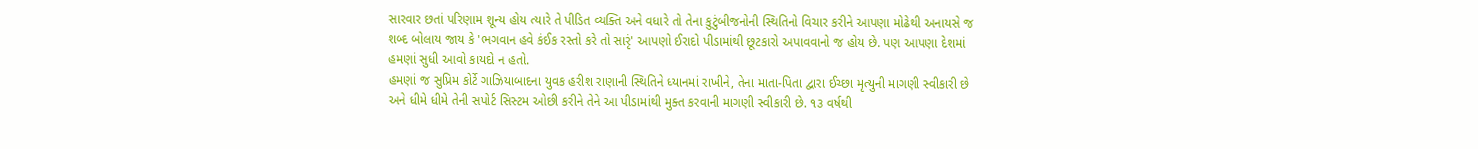સારવાર છતાં પરિણામ શૂન્ય હોય ત્યારે તે પીડિત વ્યક્તિ અને વધારે તો તેના કુટુંબીજનોની સ્થિતિનો વિચાર કરીને આપણા મોઢેથી અનાયસે જ શબ્દ બોલાય જાય કે 'ભગવાન હવે કંઈક રસ્તો કરે તો સારૃં' આપણો ઈરાદો પીડામાંથી છૂટકારો અપાવવાનો જ હોય છે. પણ આપણા દેશમાં હમણાં સુધી આવો કાયદો ન હતો.
હમણાં જ સુપ્રિમ કોર્ટે ગાઝિયાબાદના યુવક હરીશ રાણાની સ્થિતિને ધ્યાનમાં રાખીને, તેના માતા-પિતા દ્વારા ઈચ્છા મૃત્યુની માગણી સ્વીકારી છે અને ધીમે ધીમે તેની સપોર્ટ સિસ્ટમ ઓછી કરીને તેને આ પીડામાંથી મુક્ત કરવાની માગણી સ્વીકારી છે. ૧૩ વર્ષથી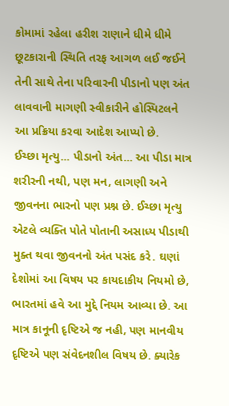કોમામાં રહેલા હરીશ રાણાને ધીમે ધીમે છૂટકારાની સ્થિતિ તરફ આગળ લઈ જઈને તેની સાથે તેના પરિવારની પીડાનો પણ અંત લાવવાની માગણી સ્વીકારીને હોસ્પિટલને આ પ્રક્રિયા કરવા આદેશ આપ્યો છે.
ઈચ્છા મૃત્યુ... પીડાનો અંત... આ પીડા માત્ર શરીરની નથી, પણ મન, લાગણી અને જીવનના ભારનો પણ પ્રશ્ન છે. ઈચ્છા મૃત્યુ એટલે વ્યક્તિ પોતે પોતાની અસાધ્ય પીડાથી મુક્ત થવા જીવનનો અંત પસંદ કરે. ઘણાં દેશોમાં આ વિષય પર કાયદાકીય નિયમો છે, ભારતમાં હવે આ મુદ્દે નિયમ આવ્યા છે. આ માત્ર કાનૂની દૃષ્ટિએ જ નહી, પણ માનવીય દૃષ્ટિએ પણ સંવેદનશીલ વિષય છે. ક્યારેક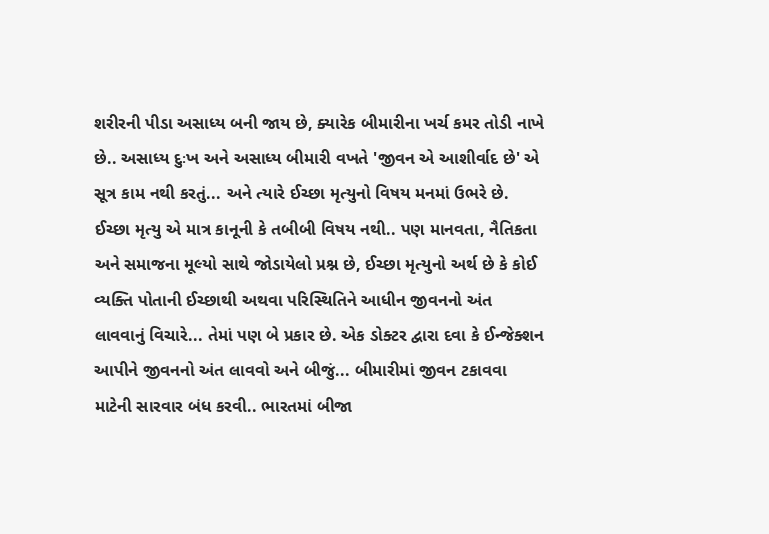શરીરની પીડા અસાધ્ય બની જાય છે, ક્યારેક બીમારીના ખર્ચ કમર તોડી નાખે છે.. અસાધ્ય દુઃખ અને અસાધ્ય બીમારી વખતે 'જીવન એ આશીર્વાદ છે' એ સૂત્ર કામ નથી કરતું... અને ત્યારે ઈચ્છા મૃત્યુનો વિષય મનમાં ઉભરે છે. ઈચ્છા મૃત્યુ એ માત્ર કાનૂની કે તબીબી વિષય નથી.. પણ માનવતા, નૈતિકતા અને સમાજના મૂલ્યો સાથે જોડાયેલો પ્રશ્ન છે, ઈચ્છા મૃત્યુનો અર્થ છે કે કોઈ વ્યક્તિ પોતાની ઈચ્છાથી અથવા પરિસ્થિતિને આધીન જીવનનો અંત લાવવાનું વિચારે... તેમાં પણ બે પ્રકાર છે. એક ડોક્ટર દ્વારા દવા કે ઈન્જેક્શન આપીને જીવનનો અંત લાવવો અને બીજું... બીમારીમાં જીવન ટકાવવા માટેની સારવાર બંધ કરવી.. ભારતમાં બીજા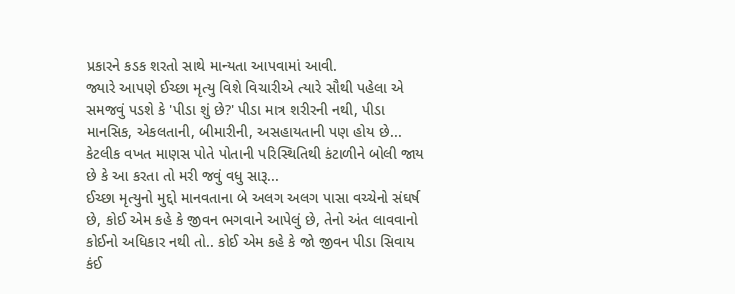પ્રકારને કડક શરતો સાથે માન્યતા આપવામાં આવી.
જ્યારે આપણે ઈચ્છા મૃત્યુ વિશે વિચારીએ ત્યારે સૌથી પહેલા એ સમજવું પડશે કે 'પીડા શું છે?' પીડા માત્ર શરીરની નથી, પીડા માનસિક, એકલતાની, બીમારીની, અસહાયતાની પણ હોય છે...
કેટલીક વખત માણસ પોતે પોતાની પરિસ્થિતિથી કંટાળીને બોલી જાય છે કે આ કરતા તો મરી જવું વધુ સારૂ...
ઈચ્છા મૃત્યુનો મુદ્દો માનવતાના બે અલગ અલગ પાસા વચ્ચેનો સંઘર્ષ છે, કોઈ એમ કહે કે જીવન ભગવાને આપેલું છે, તેનો અંત લાવવાનો કોઈનો અધિકાર નથી તો.. કોઈ એમ કહે કે જો જીવન પીડા સિવાય કંઈ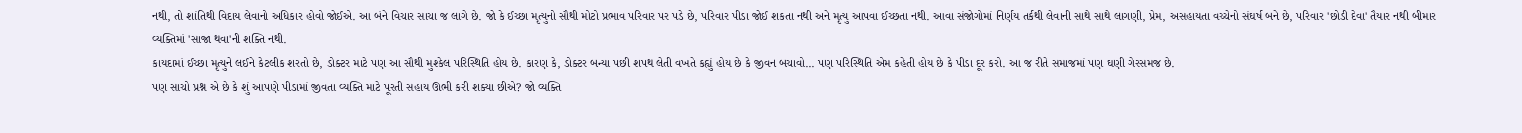નથી, તો શાંતિથી વિદાય લેવાનો અધિકાર હોવો જોઈએ. આ બંને વિચાર સાચા જ લાગે છે. જો કે ઈચ્છા મૃત્યુનો સૌથી મોટો પ્રભાવ પરિવાર પર પડે છે, પરિવાર પીડા જોઈ શકતા નથી અને મૃત્યુ આપવા ઈચ્છતા નથી. આવા સંજોગોમાં નિર્ણય તર્કથી લેવાની સાથે સાથે લાગણી, પ્રેમ, અસહાયતા વચ્ચેનો સંઘર્ષ બને છે, પરિવાર 'છોડી દેવા' તૈયાર નથી બીમાર વ્યક્તિમાં 'સાજા થવા'ની શક્તિ નથી.
કાયદામાં ઈચ્છા મૃત્યુને લઈને કેટલીક શરતો છે, ડોક્ટર માટે પણ આ સૌથી મુશ્કેલ પરિસ્થિતિ હોય છે. કારણ કે, ડોક્ટર બન્યા પછી શપથ લેતી વખતે કહ્યું હોય છે કે જીવન બચાવો... પણ પરિસ્થિતિ એમ કહેતી હોય છે કે પીડા દૂર કરો. આ જ રીતે સમાજમાં પણ ઘણી ગેરસમજ છે.
પણ સાચો પ્રશ્ન એ છે કે શું આપણે પીડામાં જીવતા વ્યક્તિ માટે પૂરતી સહાય ઊભી કરી શક્યા છીએ? જો વ્યક્તિ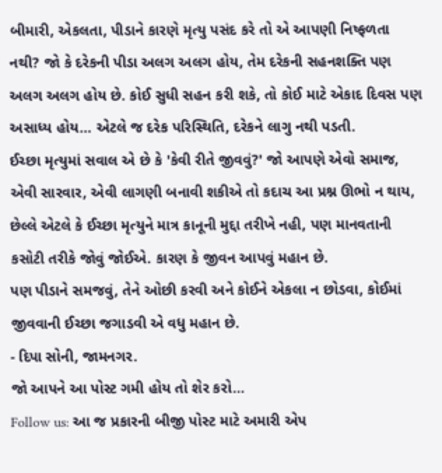બીમારી, એકલતા, પીડાને કારણે મૃત્યુ પસંદ કરે તો એ આપણી નિષ્ફળતા નથી? જો કે દરેકની પીડા અલગ અલગ હોય, તેમ દરેકની સહનશક્તિ પણ અલગ અલગ હોય છે. કોઈ સુધી સહન કરી શકે, તો કોઈ માટે એકાદ દિવસ પણ અસાધ્ય હોય... એટલે જ દરેક પરિસ્થિતિ, દરેકને લાગુ નથી પડતી.
ઈચ્છા મૃત્યુમાં સવાલ એ છે કે 'કેવી રીતે જીવવું?' જો આપણે એવો સમાજ, એવી સારવાર, એવી લાગણી બનાવી શકીએ તો કદાચ આ પ્રશ્ન ઊભો ન થાય, છેલ્લે એટલે કે ઈચ્છા મૃત્યુને માત્ર કાનૂની મુદ્દા તરીખે નહી, પણ માનવતાની કસોટી તરીકે જોવું જોઈએ. કારણ કે જીવન આપવું મહાન છે.
પણ પીડાને સમજવું, તેને ઓછી કરવી અને કોઈને એકલા ન છોડવા, કોઈમાં જીવવાની ઈચ્છા જગાડવી એ વધુ મહાન છે.
- દિપા સોની, જામનગર.
જો આપને આ પોસ્ટ ગમી હોય તો શેર કરો...
Follow us: આ જ પ્રકારની બીજી પોસ્ટ માટે અમારી એપ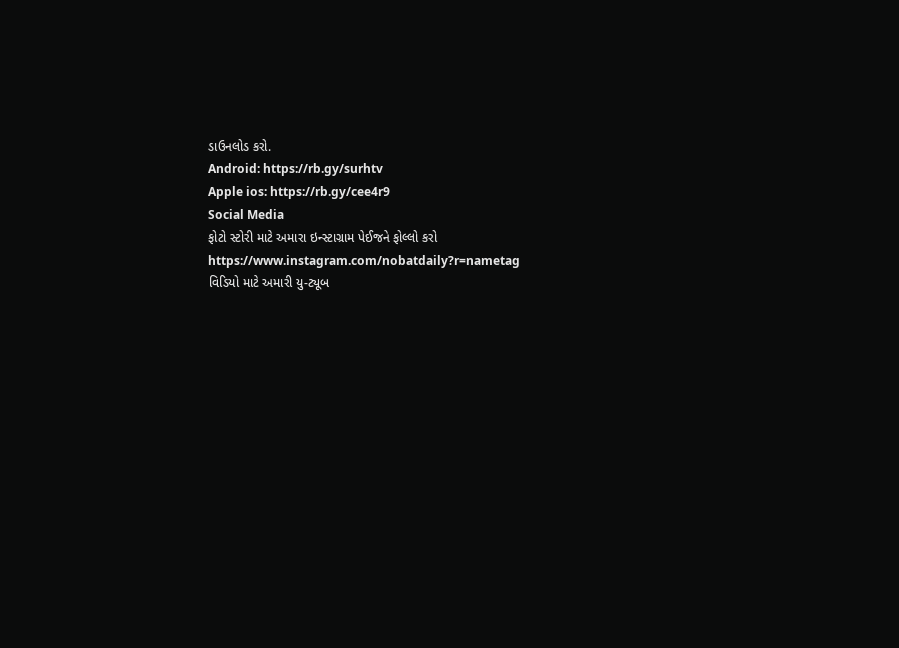ડાઉનલોડ કરો.
Android: https://rb.gy/surhtv
Apple ios: https://rb.gy/cee4r9
Social Media
ફોટો સ્ટોરી માટે અમારા ઇન્સ્ટાગ્રામ પેઈજને ફોલ્લો કરો
https://www.instagram.com/nobatdaily?r=nametag
વિડિયો માટે અમારી યુ-ટ્યૂબ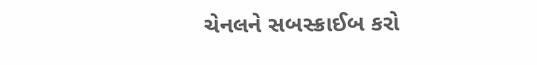ચેનલને સબસ્ક્રાઈબ કરો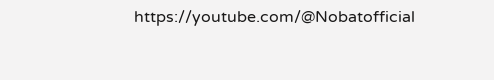https://youtube.com/@Nobatofficial